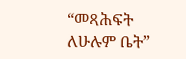“መጻሕፍት ለሁሉም ቤት”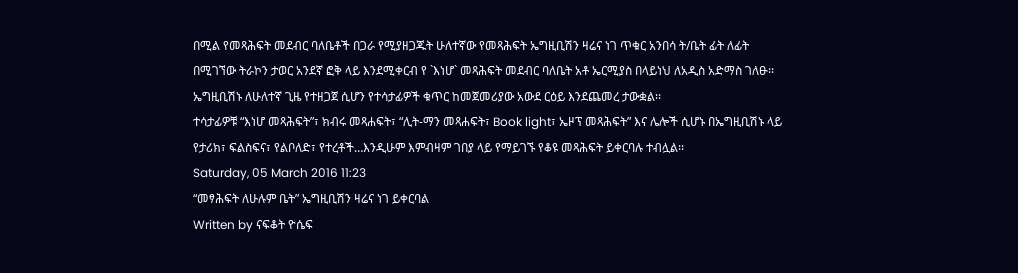በሚል የመጻሕፍት መደብር ባለቤቶች በጋራ የሚያዘጋጁት ሁለተኛው የመጻሕፍት ኤግዚቢሽን ዛሬና ነገ ጥቁር አንበሳ ት/ቤት ፊት ለፊት በሚገኘው ትራኮን ታወር አንደኛ ፎቅ ላይ እንደሚቀርብ የ `እነሆ` መጻሕፍት መደብር ባለቤት አቶ ኤርሚያስ በላይነህ ለአዲስ አድማስ ገለፁ፡፡ ኤግዚቢሽኑ ለሁለተኛ ጊዜ የተዘጋጀ ሲሆን የተሳታፊዎች ቁጥር ከመጀመሪያው አውደ ርዕይ እንደጨመረ ታውቋል፡፡
ተሳታፊዎቹ “እነሆ መጻሕፍት”፣ ክብሩ መጻሐፍት፣ “ሊት-ማን መጻሐፍት፣ Book light፣ ኤዞፕ መጻሕፍት” እና ሌሎች ሲሆኑ በኤግዚቢሽኑ ላይ የታሪክ፣ ፍልስፍና፣ የልቦለድ፣ የተረቶች…እንዲሁም እምብዛም ገበያ ላይ የማይገኙ የቆዩ መጻሕፍት ይቀርባሉ ተብሏል፡፡
Saturday, 05 March 2016 11:23
“መፃሕፍት ለሁሉም ቤት” ኤግዚቢሽን ዛሬና ነገ ይቀርባል
Written by ናፍቆት ዮሴፍ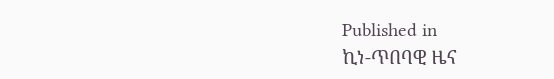Published in
ኪነ-ጥበባዊ ዜና